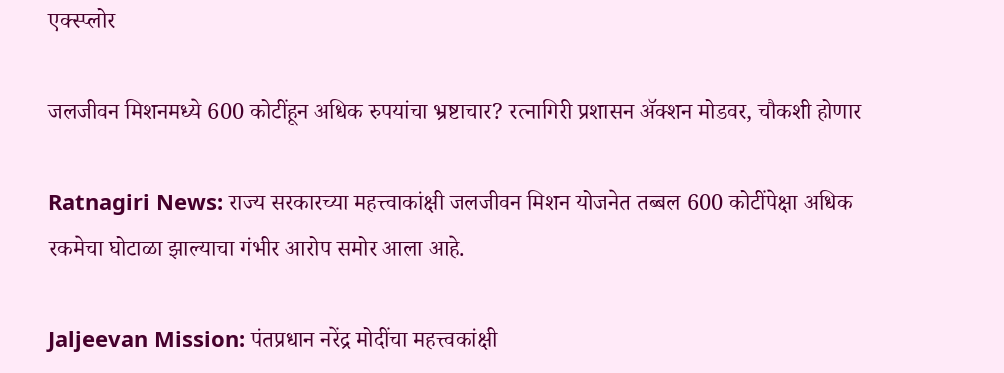एक्स्प्लोर

जलजीवन मिशनमध्ये 600 कोटींहून अधिक रुपयांचा भ्रष्टाचार? रत्नागिरी प्रशासन ॲक्शन मोडवर, चौकशी होणार

Ratnagiri News: राज्य सरकारच्या महत्त्वाकांक्षी जलजीवन मिशन योजनेत तब्बल 600 कोटींपेक्षा अधिक रकमेचा घोटाळा झाल्याचा गंभीर आरोप समोर आला आहे.

Jaljeevan Mission: पंतप्रधान नरेंद्र मोदींचा महत्त्वकांक्षी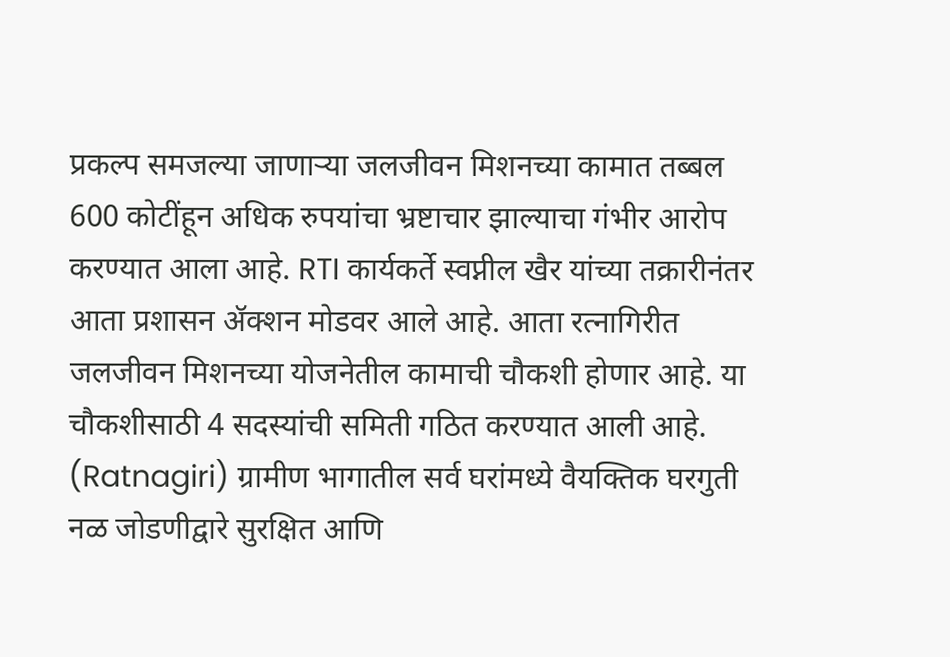प्रकल्प समजल्या जाणाऱ्या जलजीवन मिशनच्या कामात तब्बल 600 कोटींहून अधिक रुपयांचा भ्रष्टाचार झाल्याचा गंभीर आरोप करण्यात आला आहे. RTI कार्यकर्ते स्वप्नील खैर यांच्या तक्रारीनंतर आता प्रशासन ॲक्शन मोडवर आले आहे. आता रत्नागिरीत जलजीवन मिशनच्या योजनेतील कामाची चौकशी होणार आहे. या चौकशीसाठी 4 सदस्यांची समिती गठित करण्यात आली आहे. (Ratnagiri) ग्रामीण भागातील सर्व घरांमध्ये वैयक्तिक घरगुती नळ जोडणीद्वारे सुरक्षित आणि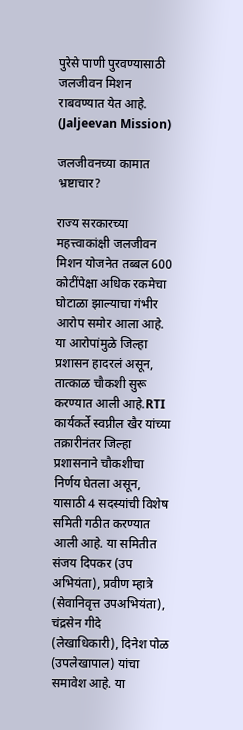पुरेसे पाणी पुरवण्यासाठी जलजीवन मिशन राबवण्यात येत आहे.  (Jaljeevan Mission)

जलजीवनच्या कामात भ्रष्टाचार?

राज्य सरकारच्या महत्त्वाकांक्षी जलजीवन मिशन योजनेत तब्बल 600 कोटींपेक्षा अधिक रकमेचा घोटाळा झाल्याचा गंभीर आरोप समोर आला आहे. या आरोपांमुळे जिल्हा प्रशासन हादरलं असून, तात्काळ चौकशी सुरू करण्यात आली आहे.RTI कार्यकर्ते स्वप्नील खैर यांच्या तक्रारीनंतर जिल्हा प्रशासनाने चौकशीचा निर्णय घेतला असून, यासाठी 4 सदस्यांची विशेष समिती गठीत करण्यात आली आहे. या समितीत संजय दिपकर (उप अभियंता), प्रवीण म्हात्रे (सेवानिवृत्त उपअभियंता), चंद्रसेन गीदे (लेखाधिकारी), दिनेश पोळ (उपलेखापाल) यांचा समावेश आहे. या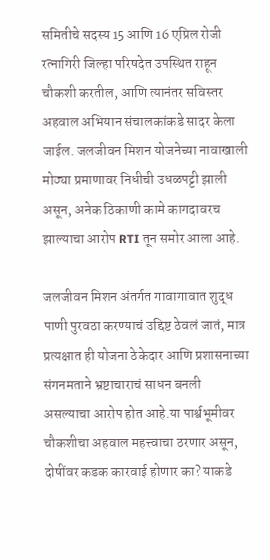समितीचे सदस्य 15 आणि 16 एप्रिल रोजी रत्नागिरी जिल्हा परिषदेत उपस्थित राहून चौकशी करतील, आणि त्यानंतर सविस्तर अहवाल अभियान संचालकांकडे सादर केला जाईल. जलजीवन मिशन योजनेच्या नावाखाली मोठ्या प्रमाणावर निधीची उधळपट्टी झाली असून, अनेक ठिकाणी कामे कागदावरच झाल्याचा आरोप RTI तून समोर आला आहे.

जलजीवन मिशन अंतर्गत गावागावात शुद्ध पाणी पुरवठा करण्याचं उद्दिष्ट ठेवलं जातं, मात्र प्रत्यक्षात ही योजना ठेकेदार आणि प्रशासनाच्या संगनमताने भ्रष्टाचाराचं साधन बनली असल्याचा आरोप होत आहे.या पार्श्वभूमीवर चौकशीचा अहवाल महत्त्वाचा ठरणार असून, दोषींवर कडक कारवाई होणार का? याकडे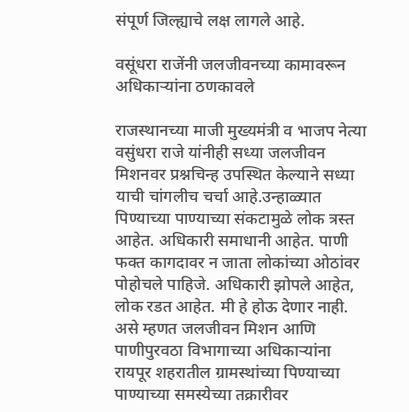संपूर्ण जिल्ह्याचे लक्ष लागले आहे.

वसूंधरा राजेंनी जलजीवनच्या कामावरून अधिकाऱ्यांना ठणकावले

राजस्थानच्या माजी मुख्यमंत्री व भाजप नेत्या वसुंधरा राजे यांनीही सध्या जलजीवन मिशनवर प्रश्नचिन्ह उपस्थित केल्याने सध्या याची चांगलीच चर्चा आहे.उन्हाळ्यात पिण्याच्या पाण्याच्या संकटामुळे लोक त्रस्त आहेत. अधिकारी समाधानी आहेत. पाणी फक्त कागदावर न जाता लोकांच्या ओठांवर पोहोचले पाहिजे. अधिकारी झोपले आहेत, लोक रडत आहेत. मी हे होऊ देणार नाही. असे म्हणत जलजीवन मिशन आणि पाणीपुरवठा विभागाच्या अधिकाऱ्यांना रायपूर शहरातील ग्रामस्थांच्या पिण्याच्या पाण्याच्या समस्येच्या तक्रारीवर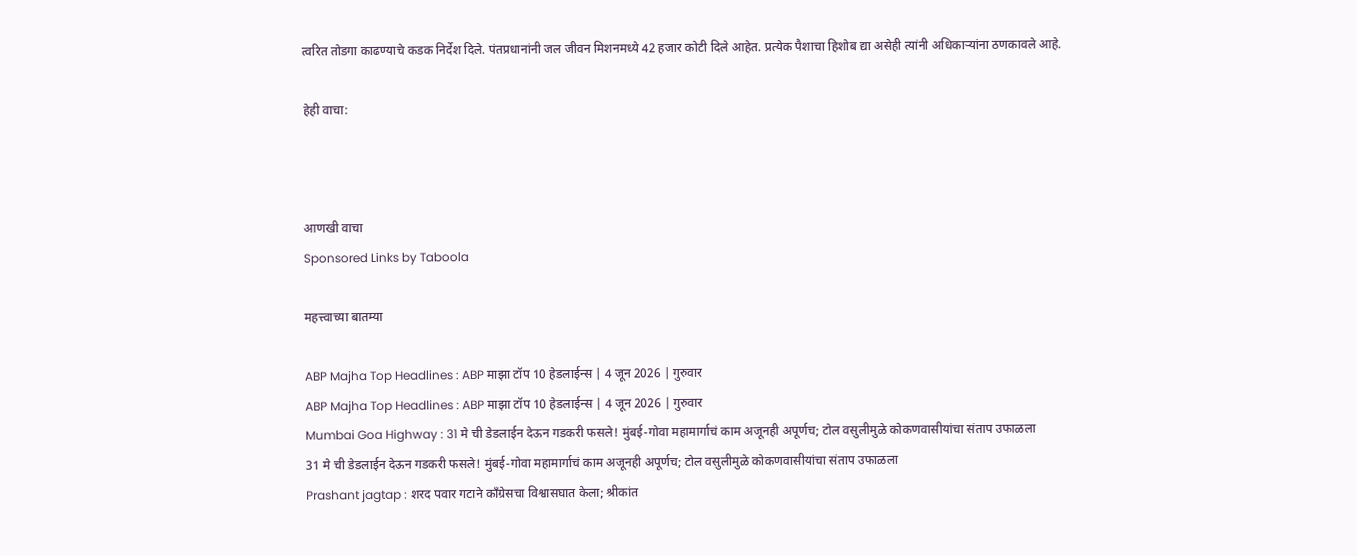त्वरित तोडगा काढण्याचे कडक निर्देश दिले. पंतप्रधानांनी जल जीवन मिशनमध्ये 42 हजार कोटी दिले आहेत. प्रत्येक पैशाचा हिशोब द्या असेही त्यांनी अधिकाऱ्यांना ठणकावले आहे.

हेही वाचा:



आणखी वाचा
Sponsored Links by Taboola

महत्त्वाच्या बातम्या

ABP Majha Top Headlines : ABP माझा टॉप 10 हेडलाईन्स | 4 जून 2026 | गुरुवार
ABP Majha Top Headlines : ABP माझा टॉप 10 हेडलाईन्स | 4 जून 2026 | गुरुवार
Mumbai Goa Highway : 31 मे ची डेडलाईन देऊन गडकरी फसले! मुंबई-गोवा महामार्गाचं काम अजूनही अपूर्णच; टोल वसुलीमुळे कोकणवासीयांचा संताप उफाळला
31 मे ची डेडलाईन देऊन गडकरी फसले! मुंबई-गोवा महामार्गाचं काम अजूनही अपूर्णच; टोल वसुलीमुळे कोकणवासीयांचा संताप उफाळला
Prashant jagtap : शरद पवार गटाने काँग्रेसचा विश्वासघात केला; श्रीकांत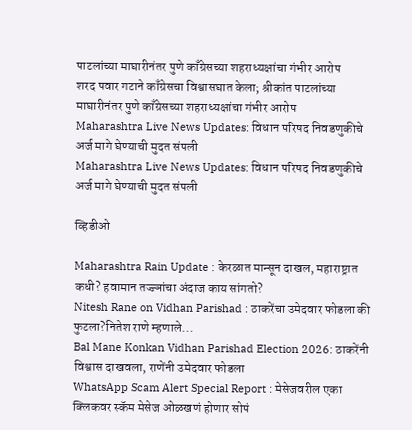पाटलांच्या माघारीनंतर पुणे काँग्रेसच्या शहराध्यक्षांचा गंभीर आरोप
शरद पवार गटाने काँग्रेसचा विश्वासघात केला; श्रीकांत पाटलांच्या माघारीनंतर पुणे काँग्रेसच्या शहराध्यक्षांचा गंभीर आरोप
Maharashtra Live News Updates: विधान परिषद निवडणुकीचे अर्ज मागे घेण्याची मुदत संपली
Maharashtra Live News Updates: विधान परिषद निवडणुकीचे अर्ज मागे घेण्याची मुदत संपली

व्हिडीओ

Maharashtra Rain Update : केरळात मान्सून दाखल, महाराष्ट्रात कधी? हवामान तज्ज्ञांचा अंदाज काय सांगतो?
Nitesh Rane on Vidhan Parishad : ठाकरेंचा उमेदवार फोडला की फुटला?नितेश राणे म्हणाले...
Bal Mane Konkan Vidhan Parishad Election 2026: ठाकरेंनी विश्वास दाखवला, राणेंनी उमेदवार फोडला
WhatsApp Scam Alert Special Report : मेसेजवरील एका क्लिकवर स्कॅम मेसेज ओळखणं होणार सोपं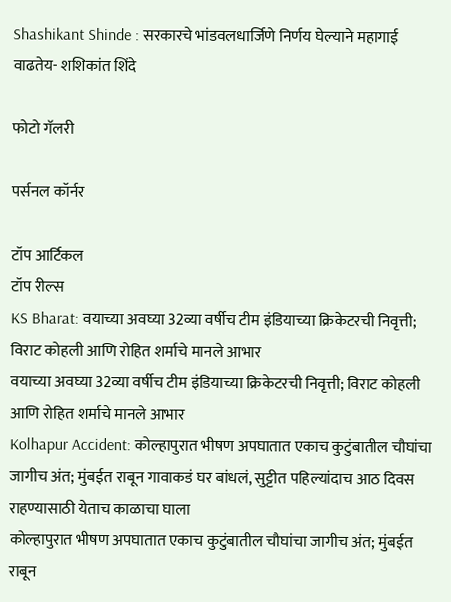Shashikant Shinde : सरकारचे भांडवलधार्जिणे निर्णय घेल्याने महागाई वाढतेय- शशिकांत शिंदे

फोटो गॅलरी

पर्सनल कॉर्नर

टॉप आर्टिकल
टॉप रील्स
KS Bharat: वयाच्या अवघ्या 32व्या वर्षीच टीम इंडियाच्या क्रिकेटरची निवृत्ती; विराट कोहली आणि रोहित शर्माचे मानले आभार
वयाच्या अवघ्या 32व्या वर्षीच टीम इंडियाच्या क्रिकेटरची निवृत्ती; विराट कोहली आणि रोहित शर्माचे मानले आभार
Kolhapur Accident: कोल्हापुरात भीषण अपघातात एकाच कुटुंबातील चौघांचा जागीच अंत; मुंबईत राबून गावाकडं घर बांधलं, सुट्टीत पहिल्यांदाच आठ दिवस राहण्यासाठी येताच काळाचा घाला
कोल्हापुरात भीषण अपघातात एकाच कुटुंबातील चौघांचा जागीच अंत; मुंबईत राबून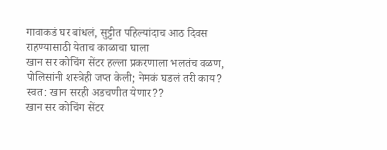गावाकडं घर बांधलं, सुट्टीत पहिल्यांदाच आठ दिवस राहण्यासाठी येताच काळाचा घाला
खान सर कोचिंग सेंटर हल्ला प्रकरणाला भलतंच वळण, पोलिसांनी शस्त्रेही जप्त केली; नेमकं घडलं तरी काय? स्वत: खान सरही अडचणीत येणार??
खान सर कोचिंग सेंटर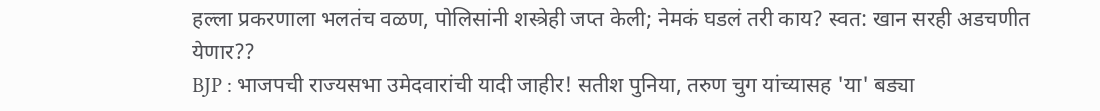हल्ला प्रकरणाला भलतंच वळण, पोलिसांनी शस्त्रेही जप्त केली; नेमकं घडलं तरी काय? स्वत: खान सरही अडचणीत येणार??
BJP : भाजपची राज्यसभा उमेदवारांची यादी जाहीर! सतीश पुनिया, तरुण चुग यांच्यासह 'या' बड्या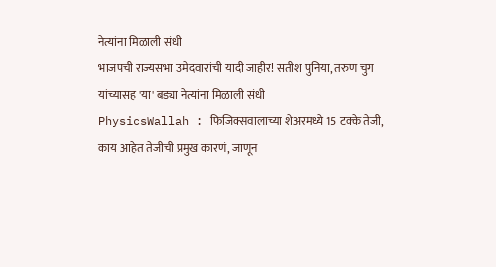नेत्यांना मिळाली संधी
भाजपची राज्यसभा उमेदवारांची यादी जाहीर! सतीश पुनिया, तरुण चुग यांच्यासह 'या' बड्या नेत्यांना मिळाली संधी
PhysicsWallah : फिजिक्सवालाच्या शेअरमध्ये 15 टक्के तेजी, काय आहेत तेजीची प्रमुख कारणं, जाणून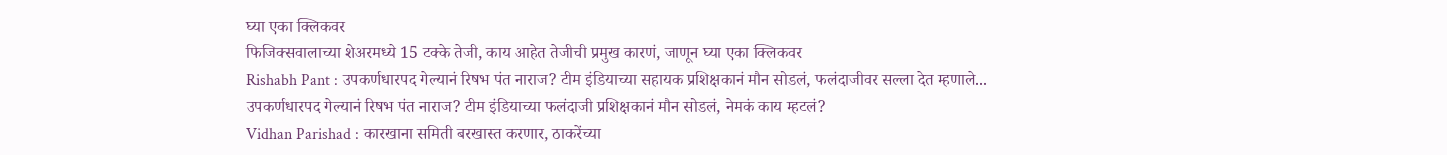घ्या एका क्लिकवर
फिजिक्सवालाच्या शेअरमध्ये 15 टक्के तेजी, काय आहेत तेजीची प्रमुख कारणं, जाणून घ्या एका क्लिकवर
Rishabh Pant : उपकर्णधारपद गेल्यानं रिषभ पंत नाराज? टीम इंडियाच्या सहायक प्रशिक्षकानं मौन सोडलं, फलंदाजीवर सल्ला देत म्हणाले...
उपकर्णधारपद गेल्यानं रिषभ पंत नाराज? टीम इंडियाच्या फलंदाजी प्रशिक्षकानं मौन सोडलं, नेमकं काय म्हटलं?
Vidhan Parishad : कारखाना समिती बरखास्त करणार, ठाकरेंच्या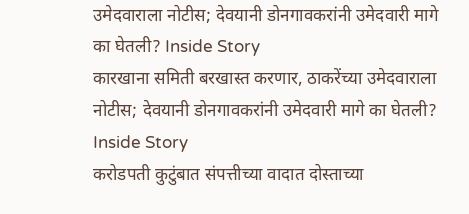उमेदवाराला नोटीस; देवयानी डोनगावकरांनी उमेदवारी मागे का घेतली? Inside Story
कारखाना समिती बरखास्त करणार, ठाकरेंच्या उमेदवाराला नोटीस; देवयानी डोनगावकरांनी उमेदवारी मागे का घेतली? Inside Story
करोडपती कुटुंबात संपत्तीच्या वादात दोस्ताच्या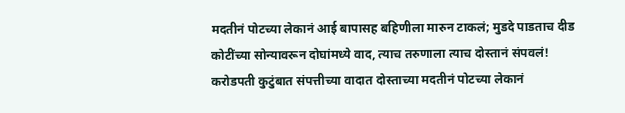मदतीनं पोटच्या लेकानं आई बापासह बहिणीला मारुन टाकलं; मुडदे पाडताच दीड कोटींच्या सोन्यावरून दोघांमध्ये वाद, त्याच तरुणाला त्याच दोस्तानं संपवलं!
करोडपती कुटुंबात संपत्तीच्या वादात दोस्ताच्या मदतीनं पोटच्या लेकानं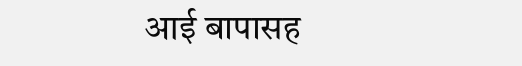आई बापासह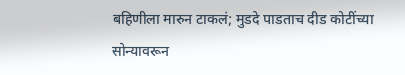बहिणीला मारुन टाकलं; मुडदे पाडताच दीड कोटींच्या सोन्यावरून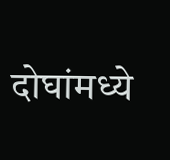दोघांमध्ये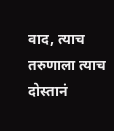वाद, त्याच तरुणाला त्याच दोस्तानं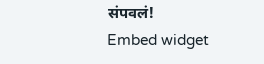संपवलं!
Embed widget